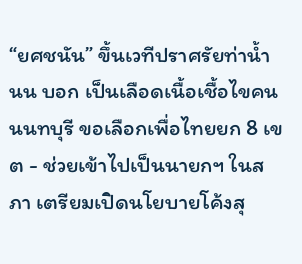“ยศชนัน” ขึ้นเวทีปราศรัยท่าน้ำนน บอก เป็นเลือดเนื้อเชื้อไขคนนนทบุรี ขอเลือกเพื่อไทยยก 8 เขต - ช่วยเข้าไปเป็นนายกฯ ในสภา เตรียมเปิดนโยบายโค้งสุ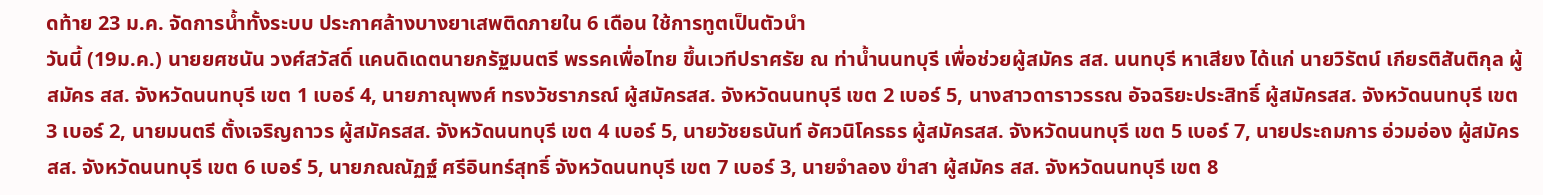ดท้าย 23 ม.ค. จัดการน้ำทั้งระบบ ประกาศล้างบางยาเสพติดภายใน 6 เดือน ใช้การทูตเป็นตัวนำ
วันนี้ (19ม.ค.) นายยศชนัน วงศ์สวัสดิ์ แคนดิเดตนายกรัฐมนตรี พรรคเพื่อไทย ขึ้นเวทีปราศรัย ณ ท่าน้ำนนทบุรี เพื่อช่วยผู้สมัคร สส. นนทบุรี หาเสียง ได้แก่ นายวิรัตน์ เกียรติสันติกุล ผู้สมัคร สส. จังหวัดนนทบุรี เขต 1 เบอร์ 4, นายภาณุพงศ์ ทรงวัชราภรณ์ ผู้สมัครสส. จังหวัดนนทบุรี เขต 2 เบอร์ 5, นางสาวดาราวรรณ อัจฉริยะประสิทธิ์ ผู้สมัครสส. จังหวัดนนทบุรี เขต 3 เบอร์ 2, นายมนตรี ตั้งเจริญถาวร ผู้สมัครสส. จังหวัดนนทบุรี เขต 4 เบอร์ 5, นายวัชยธนันท์ อัศวนิโครธร ผู้สมัครสส. จังหวัดนนทบุรี เขต 5 เบอร์ 7, นายประถมการ อ่วมอ่อง ผู้สมัครสส. จังหวัดนนทบุรี เขต 6 เบอร์ 5, นายภณณัฏฐ์ ศรีอินทร์สุทธิ์ จังหวัดนนทบุรี เขต 7 เบอร์ 3, นายจำลอง ขำสา ผู้สมัคร สส. จังหวัดนนทบุรี เขต 8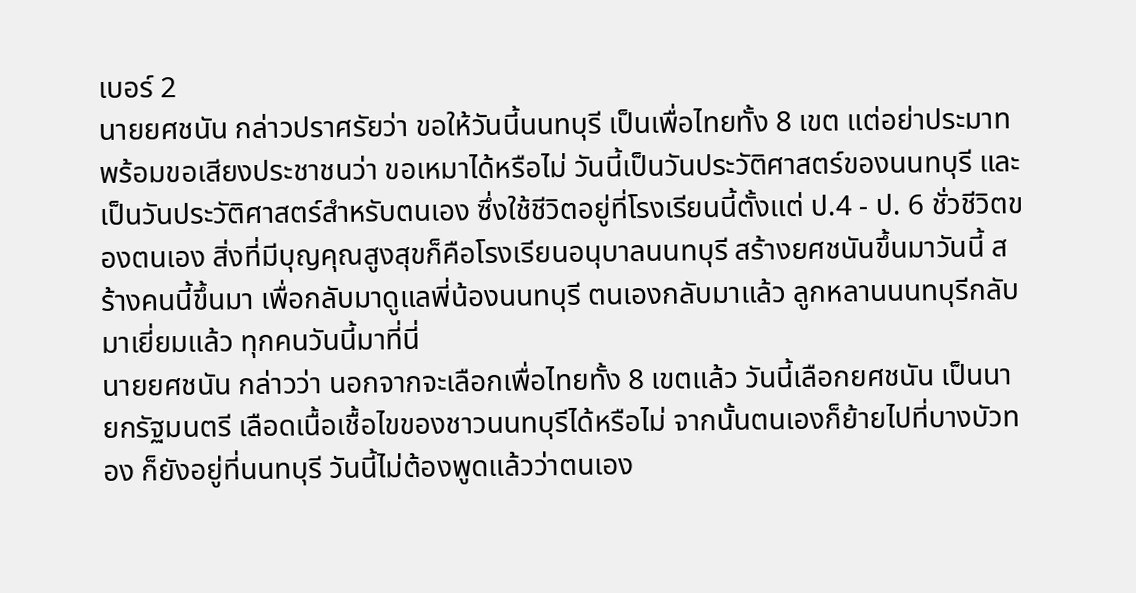เบอร์ 2
นายยศชนัน กล่าวปราศรัยว่า ขอให้วันนี้นนทบุรี เป็นเพื่อไทยทั้ง 8 เขต แต่อย่าประมาท พร้อมขอเสียงประชาชนว่า ขอเหมาได้หรือไม่ วันนี้เป็นวันประวัติศาสตร์ของนนทบุรี และเป็นวันประวัติศาสตร์สำหรับตนเอง ซึ่งใช้ชีวิตอยู่ที่โรงเรียนนี้ตั้งแต่ ป.4 - ป. 6 ชั่วชีวิตของตนเอง สิ่งที่มีบุญคุณสูงสุขก็คือโรงเรียนอนุบาลนนทบุรี สร้างยศชนันขึ้นมาวันนี้ สร้างคนนี้ขึ้นมา เพื่อกลับมาดูแลพี่น้องนนทบุรี ตนเองกลับมาแล้ว ลูกหลานนนทบุรีกลับมาเยี่ยมแล้ว ทุกคนวันนี้มาที่นี่
นายยศชนัน กล่าวว่า นอกจากจะเลือกเพื่อไทยทั้ง 8 เขตแล้ว วันนี้เลือกยศชนัน เป็นนายกรัฐมนตรี เลือดเนื้อเชื้อไขของชาวนนทบุรีได้หรือไม่ จากนั้นตนเองก็ย้ายไปที่บางบัวทอง ก็ยังอยู่ที่นนทบุรี วันนี้ไม่ต้องพูดแล้วว่าตนเอง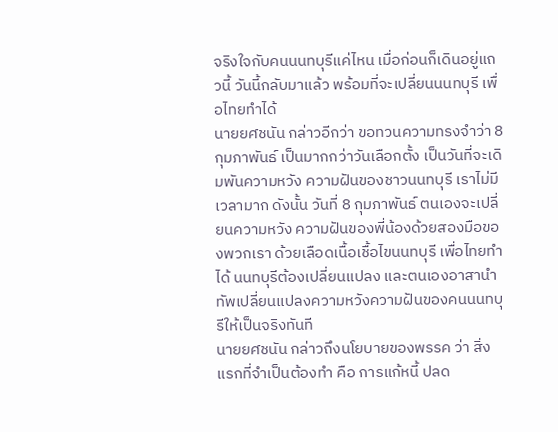จริงใจกับคนนนทบุรีแค่ไหน เมื่อก่อนก็เดินอยู่แถวนี้ วันนี้กลับมาแล้ว พร้อมที่จะเปลี่ยนนนทบุรี เพื่อไทยทำได้
นายยศชนัน กล่าวอีกว่า ขอทวนความทรงจำว่า 8 กุมภาพันธ์ เป็นมากกว่าวันเลือกตั้ง เป็นวันที่จะเดิมพันความหวัง ความฝันของชาวนนทบุรี เราไม่มีเวลามาก ดังนั้น วันที่ 8 กุมภาพันธ์ ตนเองจะเปลี่ยนความหวัง ความฝันของพี่น้องด้วยสองมือของพวกเรา ด้วยเลือดเนื้อเชื้อไขนนทบุรี เพื่อไทยทำได้ นนทบุรีต้องเปลี่ยนแปลง และตนเองอาสานำทัพเปลี่ยนแปลงความหวังความฝันของคนนนทบุรีให้เป็นจริงทันที
นายยศชนัน กล่าวถึงนโยบายของพรรค ว่า สิ่งแรกที่จำเป็นต้องทำ คือ การแก้หนี้ ปลด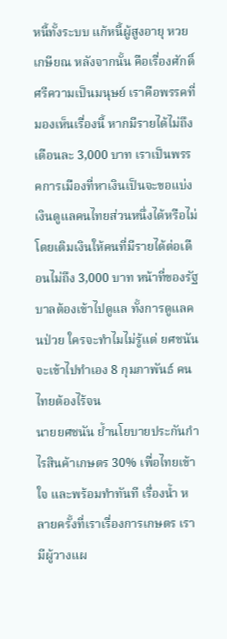หนี้ทั้งระบบ แก้หนี้ผู้สูงอายุ หวยเกษียณ หลังจากนั้น คือเรื่องศักดิ์ศรีความเป็นมนุษย์ เราคือพรรคที่มองเห็นเรื่องนี้ หากมีรายได้ไม่ถึงเดือนละ 3,000 บาท เราเป็นพรรคการเมืองที่หาเงินเป็นจะขอแบ่งเงินดูแลคนไทยส่วนหนึ่งได้หรือไม่ โดยเติมเงินให้คนที่มีรายได้ต่อเดือนไม่ถึง 3,000 บาท หน้าที่ของรัฐบาลต้องเข้าไปดูแล ทั้งการดูแลคนป่วย ใครจะทำไมไม่รู้แต่ ยศชนัน จะเข้าไปทำเอง 8 กุมภาพันธ์ คนไทยต้องไร้จน
นายยศชนัน ย้ำนโยบายประกันกำไรสินค้าเกษตร 30% เพื่อไทยเข้าใจ และพร้อมทำทันที เรื่องน้ำ หลายครั้งที่เราเรื่องการเกษตร เรามีผู้วางแผ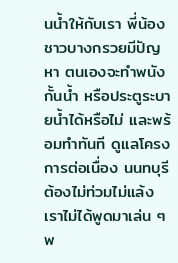นน้ำให้กับเรา พี่น้องชาวบางกรวยมีปัญหา ตนเองจะทำพนังกั้นน้ำ หรือประตูระบายน้ำได้หรือไม่ และพร้อมทำทันที ดูแลโครงการต่อเนื่อง นนทบุรีต้องไม่ท่วมไม่แล้ง เราไม่ได้พูดมาเล่น ๆ พ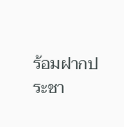ร้อมฝากประชา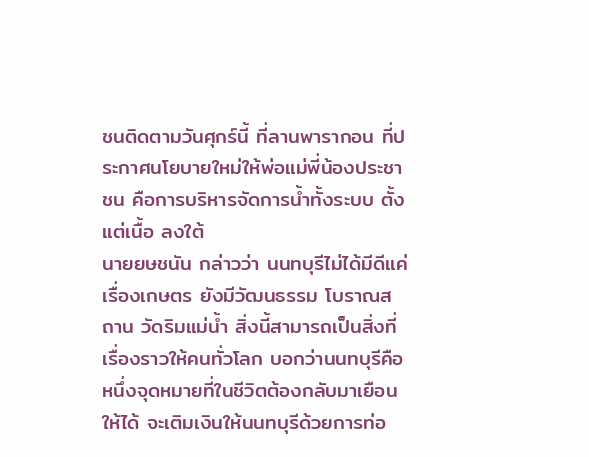ชนติดตามวันศุกร์นี้ ที่ลานพารากอน ที่ประกาศนโยบายใหม่ให้พ่อแม่พี่น้องประชาชน คือการบริหารจัดการน้ำทั้งระบบ ตั้งแต่เนื้อ ลงใต้
นายยษชนัน กล่าวว่า นนทบุรีไม่ได้มีดีแค่เรื่องเกษตร ยังมีวัฒนธรรม โบราณสถาน วัดริมแม่น้ำ สิ่งนี้สามารถเป็นสิ่งที่เรื่องราวให้คนทั่วโลก บอกว่านนทบุรีคือหนึ่งจุดหมายที่ในชีวิตต้องกลับมาเยือนให้ได้ จะเติมเงินให้นนทบุรีด้วยการท่อ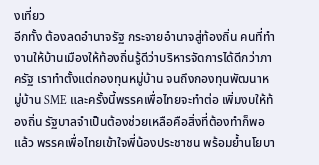งเที่ยว
อีกทั้ง ต้องลดอำนาจรัฐ กระจายอำนาจสู่ท้องถิ่น คนที่ทำงานให้บ้านเมืองให้ท้องถิ่นรู้ดีว่าบริหารจัดการได้ดีกว่าภาครัฐ เราทำตั้งแต่กองทุนหมู่บ้าน จนถึงกองทุนพัฒนาหมู่บ้าน SME และครั้งนี้พรรคเพื่อไทยจะทำต่อ เพิ่มงบให้ท้องถิ่น รัฐบาลจำเป็นต้องช่วยเหลือคือสิ่งที่ต้องทำก็พอแล้ว พรรคเพื่อไทยเข้าใจพี่น้องประชาชน พร้อมย้ำนโยบา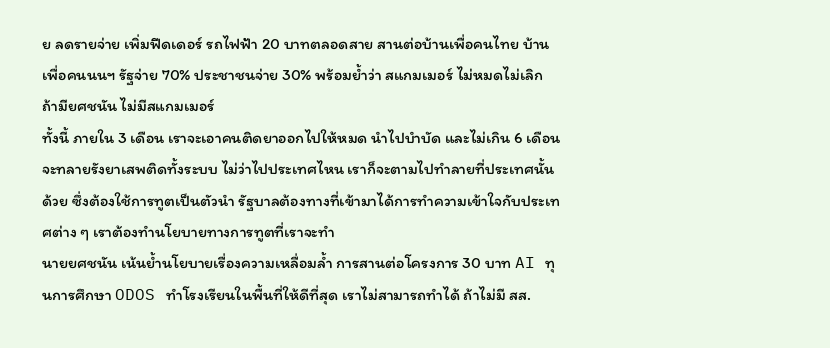ย ลดรายจ่าย เพิ่มฟีดเดอร์ รถไฟฟ้า 20 บาทตลอดสาย สานต่อบ้านเพื่อคนไทย บ้านเพื่อคนนนฯ รัฐจ่าย 70% ประชาชนจ่าย 30% พร้อมย้ำว่า สแกมเมอร์ ไม่หมดไม่เลิก ถ้ามียศชนัน ไม่มีสแกมเมอร์
ทั้งนี้ ภายใน 3 เดือน เราจะเอาคนติดยาออกไปให้หมด นำไปบำบัด และไม่เกิน 6 เดือน จะทลายรังยาเสพติดทั้งระบบ ไม่ว่าไปประเทศไหน เราก็จะตามไปทำลายที่ประเทศนั้นด้วย ซึ่งต้องใช้การทูตเป็นตัวนำ รัฐบาลต้องทางที่เข้ามาได้การทำความเข้าใจกับประเทศต่าง ๆ เราต้องทำนโยบายทางการทูตที่เราจะทำ
นายยศชนัน เน้นย้ำนโยบายเรื่องความเหลื่อมล้ำ การสานต่อโครงการ 30 บาท AI ทุนการศึกษา ODOS ทำโรงเรียนในพื้นที่ให้ดีที่สุด เราไม่สามารถทำได้ ถ้าไม่มี สส.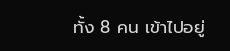ทั้ง 8 คน เข้าไปอยู่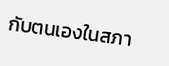กับตนเองในสภา